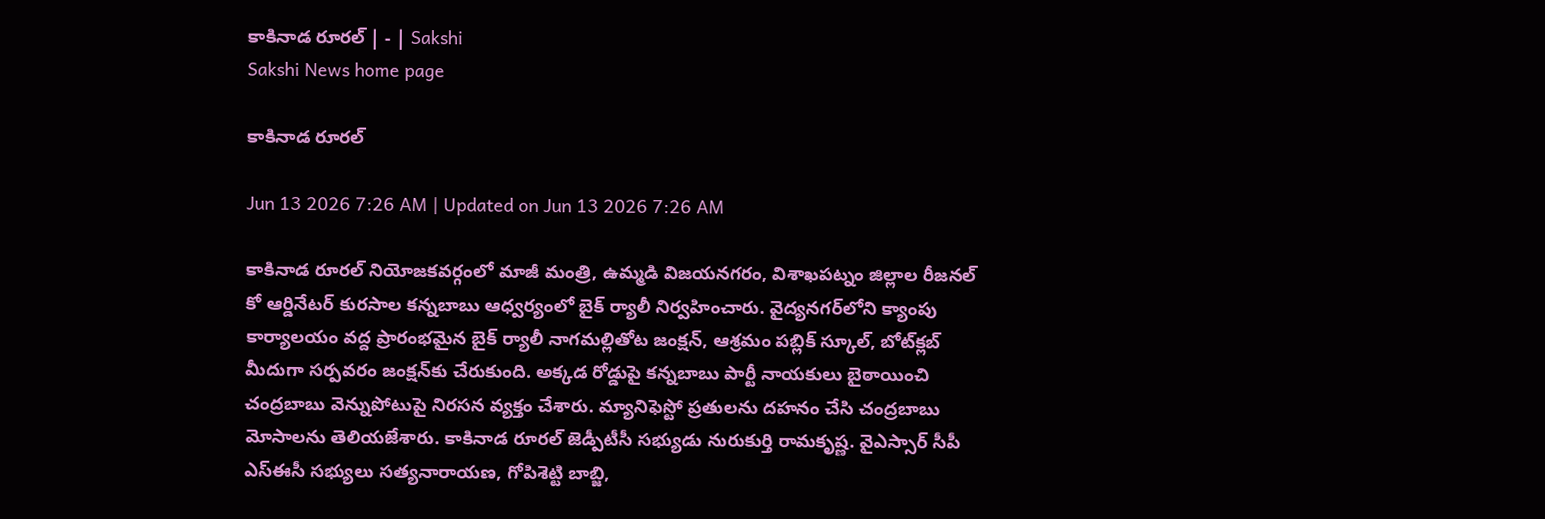కాకినాడ రూరల్‌ | - | Sakshi
Sakshi News home page

కాకినాడ రూరల్‌

Jun 13 2026 7:26 AM | Updated on Jun 13 2026 7:26 AM

కాకినాడ రూరల్‌ నియోజకవర్గంలో మాజీ మంత్రి, ఉమ్మడి విజయనగరం, విశాఖపట్నం జిల్లాల రీజనల్‌ కో ఆర్డినేటర్‌ కురసాల కన్నబాబు ఆధ్వర్యంలో బైక్‌ ర్యాలీ నిర్వహించారు. వైద్యనగర్‌లోని క్యాంపు కార్యాలయం వద్ద ప్రారంభమైన బైక్‌ ర్యాలీ నాగమల్లితోట జంక్షన్‌, ఆశ్రమం పబ్లిక్‌ స్కూల్‌, బోట్‌క్లబ్‌ మీదుగా సర్పవరం జంక్షన్‌కు చేరుకుంది. అక్కడ రోడ్డుపై కన్నబాబు పార్టీ నాయకులు బైఠాయించి చంద్రబాబు వెన్నుపోటుపై నిరసన వ్యక్తం చేశారు. మ్యానిఫెస్టో ప్రతులను దహనం చేసి చంద్రబాబు మోసాలను తెలియజేశారు. కాకినాడ రూరల్‌ జెడ్పీటీసీ సభ్యుడు నురుకుర్తి రామకృష్ణ. వైఎస్సార్‌ సీపీ ఎస్‌ఈసీ సభ్యులు సత్యనారాయణ, గోపిశెట్టి బాబ్జి,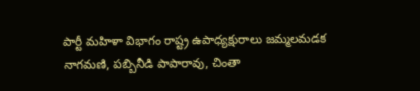పార్టీ మహిళా విభాగం రాష్ట్ర ఉపాధ్యక్షురాలు జమ్మలమడక నాగమణి, పబ్బినీడి పాపారావు, చింతా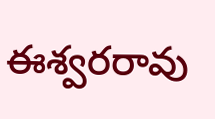ఈశ్వరరావు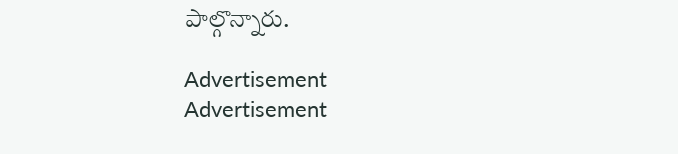పాల్గొన్నారు.

Advertisement
Advertisement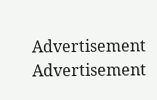Advertisement
Advertisement